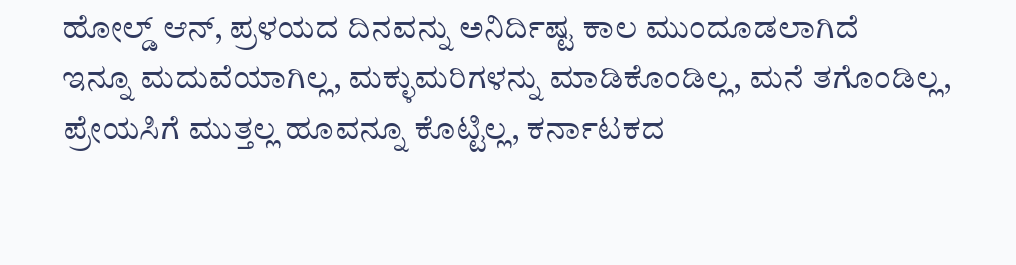ಹೋಲ್ಡ್ ಆನ್, ಪ್ರಳಯದ ದಿನವನ್ನು ಅನಿರ್ದಿಷ್ಟ ಕಾಲ ಮುಂದೂಡಲಾಗಿದೆ
ಇನ್ನೂ ಮದುವೆಯಾಗಿಲ್ಲ, ಮಕ್ಳುಮರಿಗಳನ್ನು ಮಾಡಿಕೊಂಡಿಲ್ಲ, ಮನೆ ತಗೊಂಡಿಲ್ಲ, ಪ್ರೇಯಸಿಗೆ ಮುತ್ತಲ್ಲ ಹೂವನ್ನೂ ಕೊಟ್ಟಿಲ್ಲ, ಕರ್ನಾಟಕದ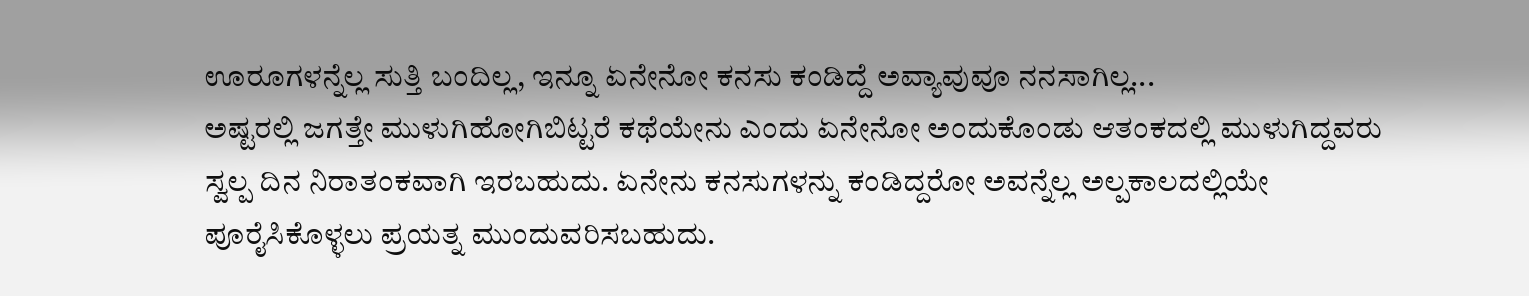ಊರೂಗಳನ್ನೆಲ್ಲ ಸುತ್ತಿ ಬಂದಿಲ್ಲ, ಇನ್ನೂ ಏನೇನೋ ಕನಸು ಕಂಡಿದ್ದೆ ಅವ್ಯಾವುವೂ ನನಸಾಗಿಲ್ಲ...
ಅಷ್ಟರಲ್ಲಿ ಜಗತ್ತೇ ಮುಳುಗಿಹೋಗಿಬಿಟ್ಟರೆ ಕಥೆಯೇನು ಎಂದು ಏನೇನೋ ಅಂದುಕೊಂಡು ಆತಂಕದಲ್ಲಿ ಮುಳುಗಿದ್ದವರು ಸ್ವಲ್ಪ ದಿನ ನಿರಾತಂಕವಾಗಿ ಇರಬಹುದು. ಏನೇನು ಕನಸುಗಳನ್ನು ಕಂಡಿದ್ದರೋ ಅವನ್ನೆಲ್ಲ ಅಲ್ಪಕಾಲದಲ್ಲಿಯೇ ಪೂರೈಸಿಕೊಳ್ಳಲು ಪ್ರಯತ್ನ ಮುಂದುವರಿಸಬಹುದು.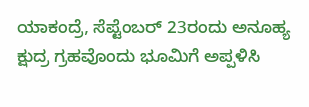ಯಾಕಂದ್ರೆ, ಸೆಪ್ಟೆಂಬರ್ 23ರಂದು ಅನೂಹ್ಯ ಕ್ಷುದ್ರ ಗ್ರಹವೊಂದು ಭೂಮಿಗೆ ಅಪ್ಪಳಿಸಿ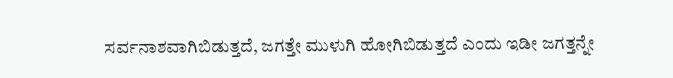ಸರ್ವನಾಶವಾಗಿಬಿಡುತ್ತದೆ, ಜಗತ್ತೇ ಮುಳುಗಿ ಹೋಗಿಬಿಡುತ್ತದೆ ಎಂದು ಇಡೀ ಜಗತ್ತನ್ನೇ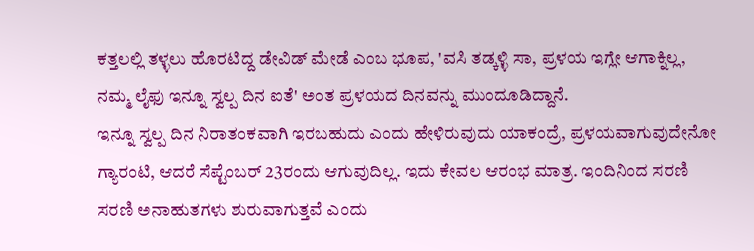ಕತ್ತಲಲ್ಲಿ ತಳ್ಳಲು ಹೊರಟಿದ್ದ ಡೇವಿಡ್ ಮೇಡೆ ಎಂಬ ಭೂಪ, 'ವಸಿ ತಡ್ಕಳ್ಳಿ ಸಾ, ಪ್ರಳಯ ಇಗ್ಲೇ ಆಗಾಕ್ನಿಲ್ಲ, ನಮ್ಮ ಲೈಫು ಇನ್ನೂ ಸ್ವಲ್ಪ ದಿನ ಐತೆ' ಅಂತ ಪ್ರಳಯದ ದಿನವನ್ನು ಮುಂದೂಡಿದ್ದಾನೆ.
ಇನ್ನೂ ಸ್ವಲ್ಪ ದಿನ ನಿರಾತಂಕವಾಗಿ ಇರಬಹುದು ಎಂದು ಹೇಳಿರುವುದು ಯಾಕಂದ್ರೆ, ಪ್ರಳಯವಾಗುವುದೇನೋ ಗ್ಯಾರಂಟಿ, ಆದರೆ ಸೆಪ್ಟೆಂಬರ್ 23ರಂದು ಆಗುವುದಿಲ್ಲ. ಇದು ಕೇವಲ ಆರಂಭ ಮಾತ್ರ. ಇಂದಿನಿಂದ ಸರಣಿ ಸರಣಿ ಅನಾಹುತಗಳು ಶುರುವಾಗುತ್ತವೆ ಎಂದು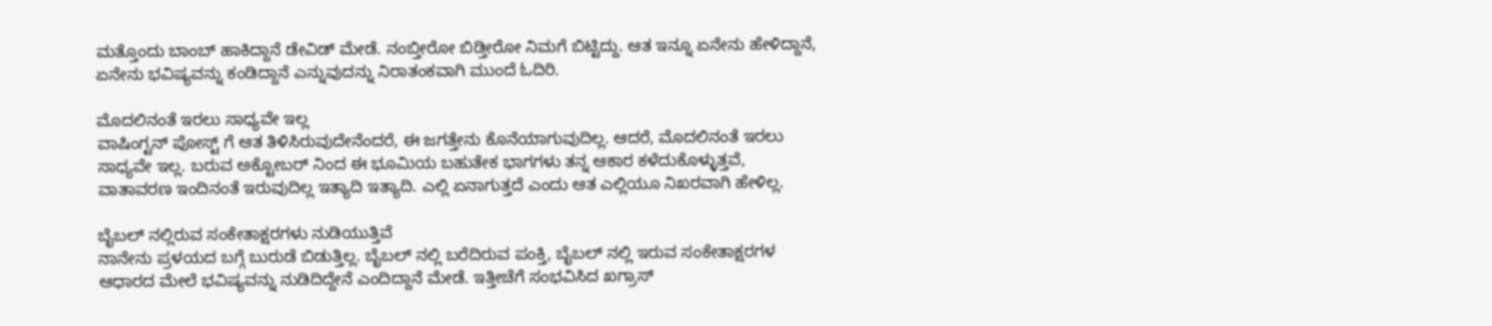ಮತ್ತೊಂದು ಬಾಂಬ್ ಹಾಕಿದ್ದಾನೆ ಡೇವಿಡ್ ಮೇಡೆ. ನಂಬ್ತೀರೋ ಬಿಡ್ತೀರೋ ನಿಮಗೆ ಬಿಟ್ಟಿದ್ದು. ಆತ ಇನ್ನೂ ಏನೇನು ಹೇಳಿದ್ದಾನೆ, ಏನೇನು ಭವಿಷ್ಯವನ್ನು ಕಂಡಿದ್ದಾನೆ ಎನ್ನುವುದನ್ನು ನಿರಾತಂಕವಾಗಿ ಮುಂದೆ ಓದಿರಿ.

ಮೊದಲಿನಂತೆ ಇರಲು ಸಾಧ್ಯವೇ ಇಲ್ಲ
ವಾಷಿಂಗ್ಟನ್ ಪೋಸ್ಟ್ ಗೆ ಆತ ತಿಳಿಸಿರುವುದೇನೆಂದರೆ, ಈ ಜಗತ್ತೇನು ಕೊನೆಯಾಗುವುದಿಲ್ಲ. ಆದರೆ, ಮೊದಲಿನಂತೆ ಇರಲು ಸಾಧ್ಯವೇ ಇಲ್ಲ. ಬರುವ ಅಕ್ಟೋಬರ್ ನಿಂದ ಈ ಭೂಮಿಯ ಬಹುತೇಕ ಭಾಗಗಳು ತನ್ನ ಆಕಾರ ಕಳೆದುಕೊಳ್ಳುತ್ತವೆ, ವಾತಾವರಣ ಇಂದಿನಂತೆ ಇರುವುದಿಲ್ಲ ಇತ್ಯಾದಿ ಇತ್ಯಾದಿ. ಎಲ್ಲಿ ಏನಾಗುತ್ತದೆ ಎಂದು ಆತ ಎಲ್ಲಿಯೂ ನಿಖರವಾಗಿ ಹೇಳಿಲ್ಲ.

ಬೈಬಲ್ ನಲ್ಲಿರುವ ಸಂಕೇತಾಕ್ಷರಗಳು ನುಡಿಯುತ್ತಿವೆ
ನಾನೇನು ಪ್ರಳಯದ ಬಗ್ಗೆ ಬುರುಡೆ ಬಿಡುತ್ತಿಲ್ಲ. ಬೈಬಲ್ ನಲ್ಲಿ ಬರೆದಿರುವ ಪಂಕ್ತಿ, ಬೈಬಲ್ ನಲ್ಲಿ ಇರುವ ಸಂಕೇತಾಕ್ಷರಗಳ ಆಧಾರದ ಮೇಲೆ ಭವಿಷ್ಯವನ್ನು ನುಡಿದಿದ್ದೇನೆ ಎಂದಿದ್ದಾನೆ ಮೇಡೆ. ಇತ್ತೀಚೆಗೆ ಸಂಭವಿಸಿದ ಖಗ್ರಾಸ್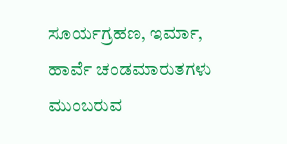ಸೂರ್ಯಗ್ರಹಣ, ಇರ್ಮಾ, ಹಾರ್ವೆ ಚಂಡಮಾರುತಗಳು ಮುಂಬರುವ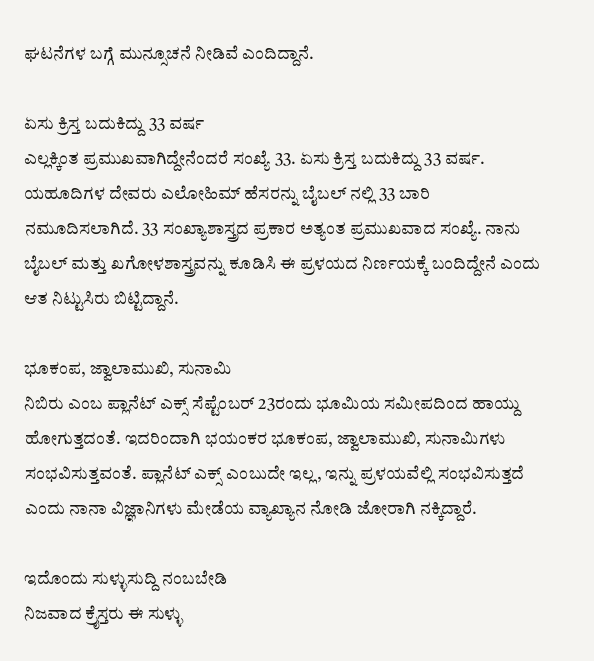ಘಟನೆಗಳ ಬಗ್ಗೆ ಮುನ್ಸೂಚನೆ ನೀಡಿವೆ ಎಂದಿದ್ದಾನೆ.

ಏಸು ಕ್ರಿಸ್ತ ಬದುಕಿದ್ದು 33 ವರ್ಷ
ಎಲ್ಲಕ್ಕಿಂತ ಪ್ರಮುಖವಾಗಿದ್ದೇನೆಂದರೆ ಸಂಖ್ಯೆ 33. ಏಸು ಕ್ರಿಸ್ತ ಬದುಕಿದ್ದು 33 ವರ್ಷ. ಯಹೂದಿಗಳ ದೇವರು ಎಲೋಹಿಮ್ ಹೆಸರನ್ನು ಬೈಬಲ್ ನಲ್ಲಿ 33 ಬಾರಿ ನಮೂದಿಸಲಾಗಿದೆ. 33 ಸಂಖ್ಯಾಶಾಸ್ತ್ರದ ಪ್ರಕಾರ ಅತ್ಯಂತ ಪ್ರಮುಖವಾದ ಸಂಖ್ಯೆ. ನಾನು ಬೈಬಲ್ ಮತ್ತು ಖಗೋಳಶಾಸ್ತ್ರವನ್ನು ಕೂಡಿಸಿ ಈ ಪ್ರಳಯದ ನಿರ್ಣಯಕ್ಕೆ ಬಂದಿದ್ದೇನೆ ಎಂದು ಆತ ನಿಟ್ಟುಸಿರು ಬಿಟ್ಟಿದ್ದಾನೆ.

ಭೂಕಂಪ, ಜ್ವಾಲಾಮುಖಿ, ಸುನಾಮಿ
ನಿಬಿರು ಎಂಬ ಪ್ಲಾನೆಟ್ ಎಕ್ಸ್ ಸೆಪ್ಟೆಂಬರ್ 23ರಂದು ಭೂಮಿಯ ಸಮೀಪದಿಂದ ಹಾಯ್ದು ಹೋಗುತ್ತದಂತೆ. ಇದರಿಂದಾಗಿ ಭಯಂಕರ ಭೂಕಂಪ, ಜ್ವಾಲಾಮುಖಿ, ಸುನಾಮಿಗಳು ಸಂಭವಿಸುತ್ತವಂತೆ. ಪ್ಲಾನೆಟ್ ಎಕ್ಸ್ ಎಂಬುದೇ ಇಲ್ಲ, ಇನ್ನು ಪ್ರಳಯವೆಲ್ಲಿ ಸಂಭವಿಸುತ್ತದೆ ಎಂದು ನಾನಾ ವಿಜ್ಞಾನಿಗಳು ಮೇಡೆಯ ವ್ಯಾಖ್ಯಾನ ನೋಡಿ ಜೋರಾಗಿ ನಕ್ಕಿದ್ದಾರೆ.

ಇದೊಂದು ಸುಳ್ಳುಸುದ್ದಿ ನಂಬಬೇಡಿ
ನಿಜವಾದ ಕ್ರೈಸ್ತರು ಈ ಸುಳ್ಳು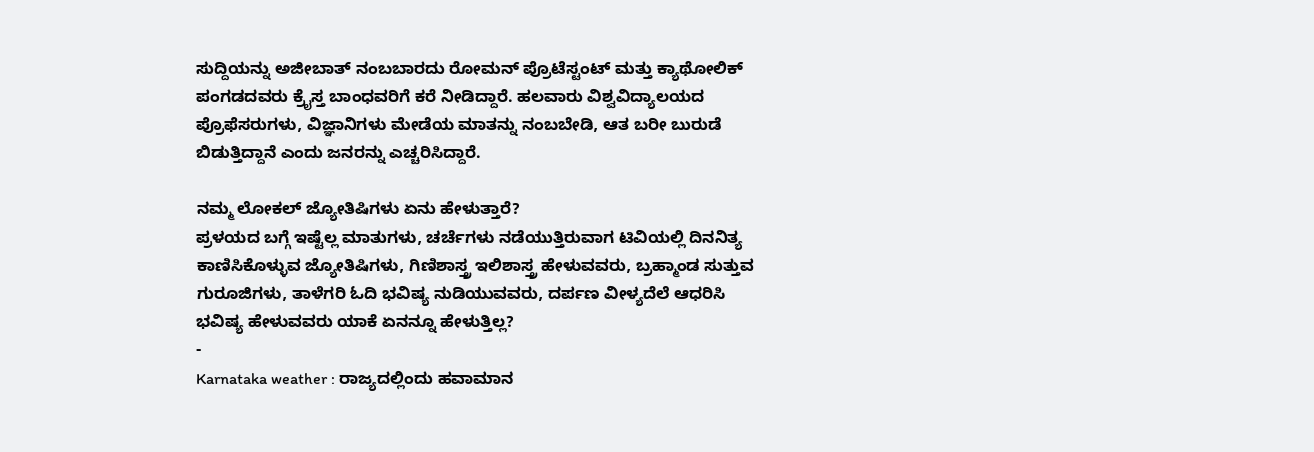ಸುದ್ದಿಯನ್ನು ಅಜೀಬಾತ್ ನಂಬಬಾರದು ರೋಮನ್ ಪ್ರೊಟೆಸ್ಟಂಟ್ ಮತ್ತು ಕ್ಯಾಥೋಲಿಕ್ ಪಂಗಡದವರು ಕ್ರೈಸ್ತ ಬಾಂಧವರಿಗೆ ಕರೆ ನೀಡಿದ್ದಾರೆ. ಹಲವಾರು ವಿಶ್ವವಿದ್ಯಾಲಯದ ಪ್ರೊಫೆಸರುಗಳು, ವಿಜ್ಞಾನಿಗಳು ಮೇಡೆಯ ಮಾತನ್ನು ನಂಬಬೇಡಿ, ಆತ ಬರೀ ಬುರುಡೆ ಬಿಡುತ್ತಿದ್ದಾನೆ ಎಂದು ಜನರನ್ನು ಎಚ್ಚರಿಸಿದ್ದಾರೆ.

ನಮ್ಮ ಲೋಕಲ್ ಜ್ಯೋತಿಷಿಗಳು ಏನು ಹೇಳುತ್ತಾರೆ?
ಪ್ರಳಯದ ಬಗ್ಗೆ ಇಷ್ಟೆಲ್ಲ ಮಾತುಗಳು, ಚರ್ಚೆಗಳು ನಡೆಯುತ್ತಿರುವಾಗ ಟಿವಿಯಲ್ಲಿ ದಿನನಿತ್ಯ ಕಾಣಿಸಿಕೊಳ್ಳುವ ಜ್ಯೋತಿಷಿಗಳು, ಗಿಣಿಶಾಸ್ತ್ರ ಇಲಿಶಾಸ್ತ್ರ ಹೇಳುವವರು, ಬ್ರಹ್ಮಾಂಡ ಸುತ್ತುವ ಗುರೂಜಿಗಳು, ತಾಳೆಗರಿ ಓದಿ ಭವಿಷ್ಯ ನುಡಿಯುವವರು, ದರ್ಪಣ ವೀಳ್ಯದೆಲೆ ಆಧರಿಸಿ ಭವಿಷ್ಯ ಹೇಳುವವರು ಯಾಕೆ ಏನನ್ನೂ ಹೇಳುತ್ತಿಲ್ಲ?
-
Karnataka weather : ರಾಜ್ಯದಲ್ಲಿಂದು ಹವಾಮಾನ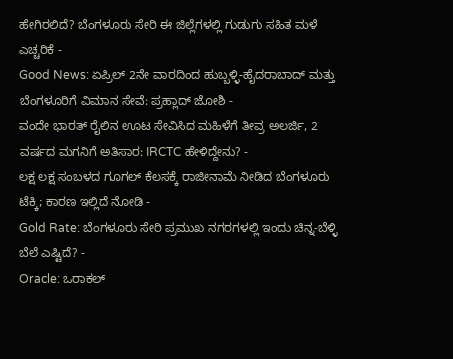ಹೇಗಿರಲಿದೆ? ಬೆಂಗಳೂರು ಸೇರಿ ಈ ಜಿಲ್ಲೆಗಳಲ್ಲಿ ಗುಡುಗು ಸಹಿತ ಮಳೆ ಎಚ್ಚರಿಕೆ -
Good News: ಏಪ್ರಿಲ್ 2ನೇ ವಾರದಿಂದ ಹುಬ್ಬಳ್ಳಿ-ಹೈದರಾಬಾದ್ ಮತ್ತು ಬೆಂಗಳೂರಿಗೆ ವಿಮಾನ ಸೇವೆ: ಪ್ರಹ್ಲಾದ್ ಜೋಶಿ -
ವಂದೇ ಭಾರತ್ ರೈಲಿನ ಊಟ ಸೇವಿಸಿದ ಮಹಿಳೆಗೆ ತೀವ್ರ ಅಲರ್ಜಿ, 2 ವರ್ಷದ ಮಗನಿಗೆ ಅತಿಸಾರ: IRCTC ಹೇಳಿದ್ದೇನು? -
ಲಕ್ಷ ಲಕ್ಷ ಸಂಬಳದ ಗೂಗಲ್ ಕೆಲಸಕ್ಕೆ ರಾಜೀನಾಮೆ ನೀಡಿದ ಬೆಂಗಳೂರು ಟೆಕ್ಕಿ; ಕಾರಣ ಇಲ್ಲಿದೆ ನೋಡಿ -
Gold Rate: ಬೆಂಗಳೂರು ಸೇರಿ ಪ್ರಮುಖ ನಗರಗಳಲ್ಲಿ ಇಂದು ಚಿನ್ನ-ಬೆಳ್ಳಿ ಬೆಲೆ ಎಷ್ಟಿದೆ? -
Oracle: ಒರಾಕಲ್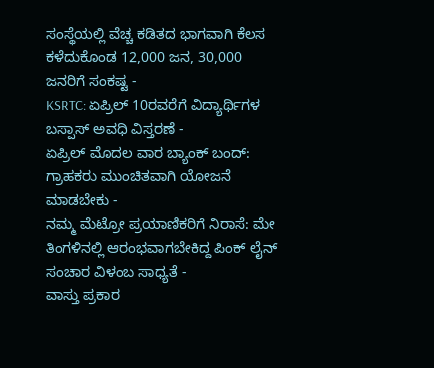ಸಂಸ್ಥೆಯಲ್ಲಿ ವೆಚ್ಚ ಕಡಿತದ ಭಾಗವಾಗಿ ಕೆಲಸ ಕಳೆದುಕೊಂಡ 12,000 ಜನ, 30,000 ಜನರಿಗೆ ಸಂಕಷ್ಟ -
KSRTC: ಏಪ್ರಿಲ್ 10ರವರೆಗೆ ವಿದ್ಯಾರ್ಥಿಗಳ ಬಸ್ಪಾಸ್ ಅವಧಿ ವಿಸ್ತರಣೆ -
ಏಪ್ರಿಲ್ ಮೊದಲ ವಾರ ಬ್ಯಾಂಕ್ ಬಂದ್: ಗ್ರಾಹಕರು ಮುಂಚಿತವಾಗಿ ಯೋಜನೆ ಮಾಡಬೇಕು -
ನಮ್ಮ ಮೆಟ್ರೋ ಪ್ರಯಾಣಿಕರಿಗೆ ನಿರಾಸೆ: ಮೇ ತಿಂಗಳಿನಲ್ಲಿ ಆರಂಭವಾಗಬೇಕಿದ್ದ ಪಿಂಕ್ ಲೈನ್ ಸಂಚಾರ ವಿಳಂಬ ಸಾಧ್ಯತೆ -
ವಾಸ್ತು ಪ್ರಕಾರ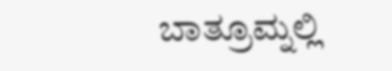ಬಾತ್ರೂಮ್ನಲ್ಲಿ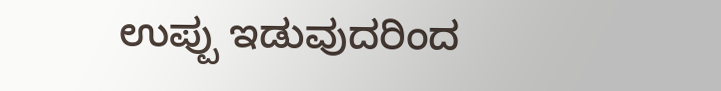ಉಪ್ಪು ಇಡುವುದರಿಂದ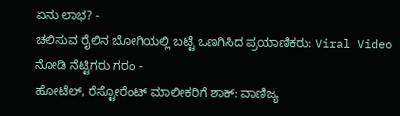ಏನು ಲಾಭ? -
ಚಲಿಸುವ ರೈಲಿನ ಬೋಗಿಯಲ್ಲಿ ಬಟ್ಟೆ ಒಣಗಿಸಿದ ಪ್ರಯಾಣಿಕರು: Viral Video ನೋಡಿ ನೆಟ್ಟಿಗರು ಗರಂ -
ಹೋಟೆಲ್, ರೆಸ್ಟೋರೆಂಟ್ ಮಾಲೀಕರಿಗೆ ಶಾಕ್: ವಾಣಿಜ್ಯ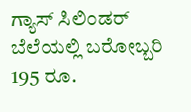ಗ್ಯಾಸ್ ಸಿಲಿಂಡರ್ ಬೆಲೆಯಲ್ಲಿ ಬರೋಬ್ಬರಿ 195 ರೂ.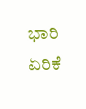ಭಾರಿ ಏರಿಕೆ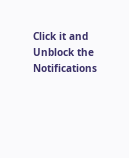Click it and Unblock the Notifications